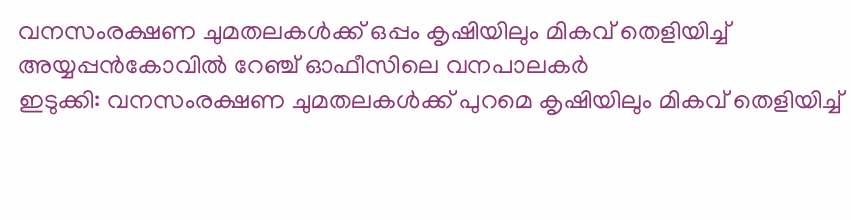വനസംരക്ഷണ ചുമതലകൾക്ക് ഒപ്പം കൃഷിയിലും മികവ് തെളിയിച്ച് അയ്യപ്പൻകോവിൽ റേഞ്ച് ഓഫീസിലെ വനപാലകർ
ഇടുക്കി: വനസംരക്ഷണ ചുമതലകൾക്ക് പുറമെ കൃഷിയിലും മികവ് തെളിയിച്ച്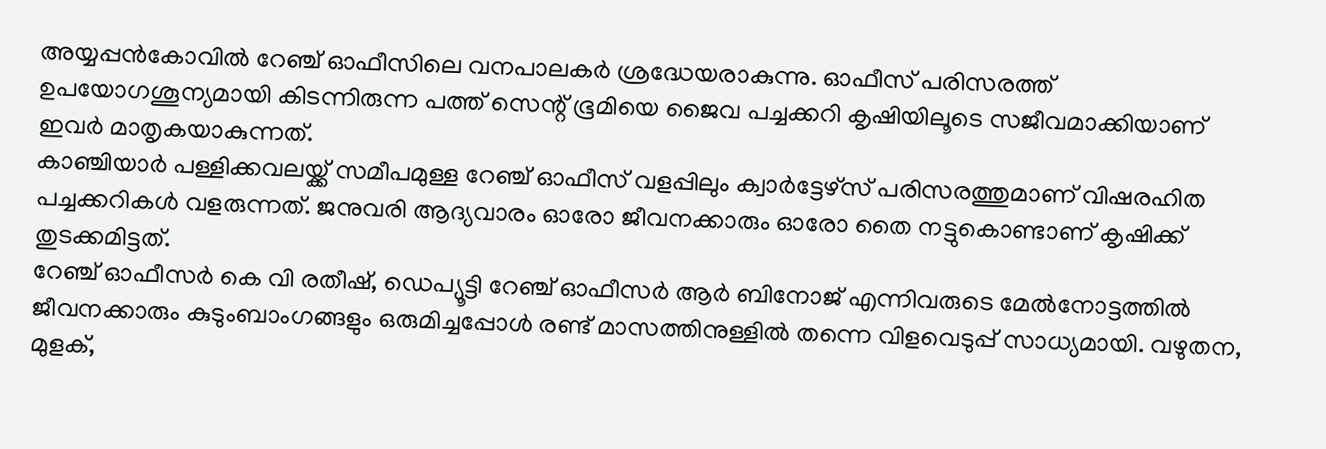അയ്യപ്പൻകോവിൽ റേഞ്ച് ഓഫീസിലെ വനപാലകർ ശ്രദ്ധേയരാകുന്നു. ഓഫീസ് പരിസരത്ത് ഉപയോഗശൂന്യമായി കിടന്നിരുന്ന പത്ത് സെന്റ് ഭൂമിയെ ജൈവ പച്ചക്കറി കൃഷിയിലൂടെ സജീവമാക്കിയാണ് ഇവർ മാതൃകയാകുന്നത്.
കാഞ്ചിയാർ പള്ളിക്കവലയ്ക്ക് സമീപമുള്ള റേഞ്ച് ഓഫീസ് വളപ്പിലും ക്വാർട്ടേഴ്സ് പരിസരത്തുമാണ് വിഷരഹിത പച്ചക്കറികൾ വളരുന്നത്. ജനുവരി ആദ്യവാരം ഓരോ ജീവനക്കാരും ഓരോ തൈ നട്ടുകൊണ്ടാണ് കൃഷിക്ക് തുടക്കമിട്ടത്.
റേഞ്ച് ഓഫീസർ കെ വി രതീഷ്, ഡെപ്യൂട്ടി റേഞ്ച് ഓഫീസർ ആർ ബിനോജ് എന്നിവരുടെ മേൽനോട്ടത്തിൽ ജീവനക്കാരും കുടുംബാംഗങ്ങളും ഒരുമിച്ചപ്പോൾ രണ്ട് മാസത്തിനുള്ളിൽ തന്നെ വിളവെടുപ്പ് സാധ്യമായി. വഴുതന, മുളക്,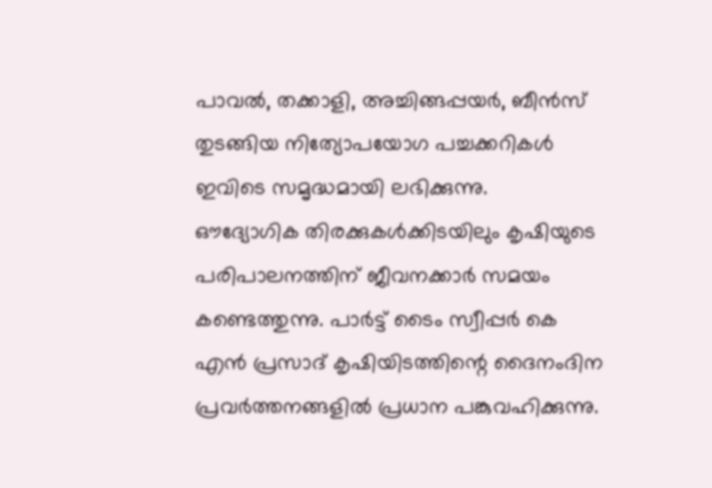പാവൽ, തക്കാളി, അച്ചിങ്ങപ്പയർ, ബീൻസ് തുടങ്ങിയ നിത്യോപയോഗ പച്ചക്കറികൾ ഇവിടെ സമൃദ്ധമായി ലഭിക്കുന്നു.
ഔദ്യോഗിക തിരക്കുകൾക്കിടയിലും കൃഷിയുടെ പരിപാലനത്തിന് ജീവനക്കാർ സമയം കണ്ടെത്തുന്നു. പാർട്ട് ടൈം സ്വീപ്പർ കെ എൻ പ്രസാദ് കൃഷിയിടത്തിന്റെ ദൈനംദിന പ്രവർത്തനങ്ങളിൽ പ്രധാന പങ്കുവഹിക്കുന്നു.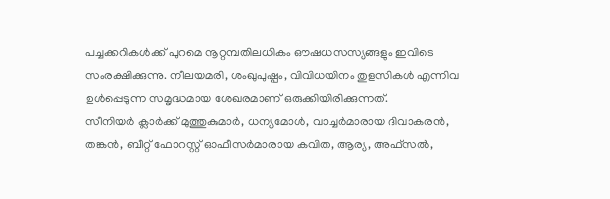പച്ചക്കറികൾക്ക് പുറമെ നൂറ്റമ്പതിലധികം ഔഷധസസ്യങ്ങളും ഇവിടെ സംരക്ഷിക്കുന്നു. നീലയമരി, ശംഖുപുഷ്പം, വിവിധയിനം തുളസികൾ എന്നിവ ഉൾപ്പെടുന്ന സമൃദ്ധമായ ശേഖരമാണ് ഒരുക്കിയിരിക്കുന്നത്.
സീനിയർ ക്ലാർക്ക് മുത്തുകുമാർ, ധന്യമോൾ, വാച്ചർമാരായ ദിവാകരൻ, തങ്കൻ, ബീറ്റ് ഫോറസ്റ്റ് ഓഫീസർമാരായ കവിത, ആര്യ, അഫ്സൽ,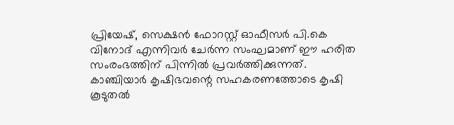പ്രിയേഷ്, സെക്ഷൻ ഫോറസ്റ്റ് ഓഫീസർ പി.കെ വിനോദ് എന്നിവർ ചേർന്ന സംഘമാണ് ഈ ഹരിത സംരംഭത്തിന് പിന്നിൽ പ്രവർത്തിക്കുന്നത്.
കാഞ്ചിയാർ കൃഷിഭവന്റെ സഹകരണത്തോടെ കൃഷി കൂടുതൽ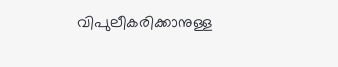വിപുലീകരിക്കാനുള്ള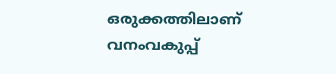ഒരുക്കത്തിലാണ് വനംവകുപ്പ്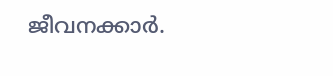ജീവനക്കാർ.